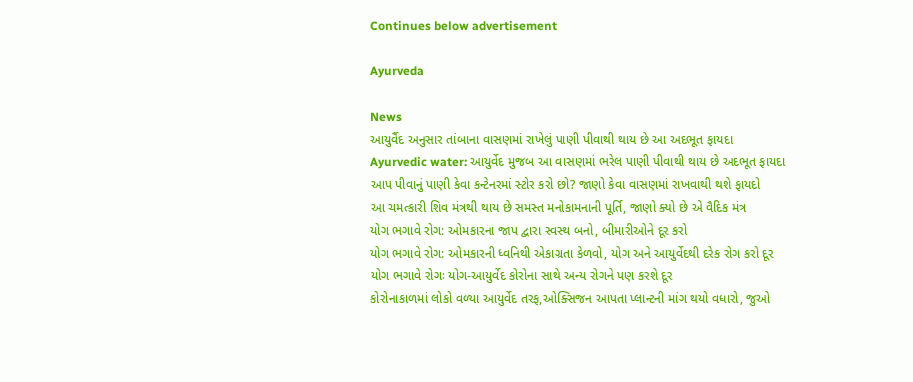Continues below advertisement

Ayurveda

News
આયુર્વૈદ અનુસાર તાંબાના વાસણમાં રાખેલું પાણી પીવાથી થાય છે આ અદભૂત ફાયદા
Ayurvedic water: આયુર્વેદ મુજબ આ વાસણમાં ભરેલ પાણી પીવાથી થાય છે અદભૂત ફાયદા
આપ પીવાનું પાણી કેવા કન્ટેનરમાં સ્ટોર કરો છો? જાણો કેવા વાસણમાં રાખવાથી થશે ફાયદો
આ ચમત્કારી શિવ મંત્રથી થાય છે સમસ્ત મનોકામનાની પૂર્તિ, જાણો ક્યો છે એ વૈદિક મંત્ર
યોગ ભગાવે રોગ: ઓમકારના જાપ દ્વારા સ્વસ્થ બનો, બીમારીઓને દૂર કરો
યોગ ભગાવે રોગ: ઓમકારની ધ્વનિથી એકાગ્રતા કેળવો, યોગ અને આયુર્વેદથી દરેક રોગ કરો દૂર
યોગ ભગાવે રોગઃ યોગ-આયુર્વેદ કોરોના સાથે અન્ય રોગને પણ કરશે દૂર
કોરોનાકાળમાં લોકો વળ્યા આયુર્વેદ તરફ,ઓક્સિજન આપતા પ્લાન્ટની માંગ થયો વધારો, જુઓ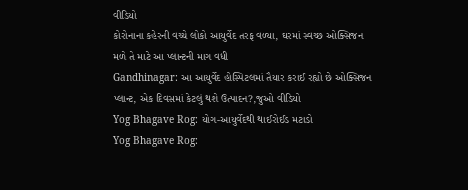વીડિયો
કોરોનાના કહેરની વચ્ચે લોકો આયુર્વેદ તરફ વળ્યા, ઘરમાં સ્વચ્છ ઓક્સિજન મળે તે માટે આ પ્લાન્ટની માગ વધી
Gandhinagar: આ આયુર્વેદ હોસ્પિટલમાં તૈયાર કરાઈ રહ્યો છે ઓક્સિજન પ્લાન્ટ, એક દિવસમાં કેટલું થશે ઉત્પાદન?,જુઓ વીડિયો
Yog Bhagave Rog: યોગ-આયુર્વેદથી થાઈરોઈડ મટાડો
Yog Bhagave Rog: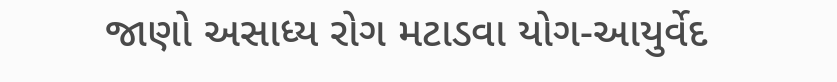જાણો અસાધ્ય રોગ મટાડવા યોગ-આયુર્વેદ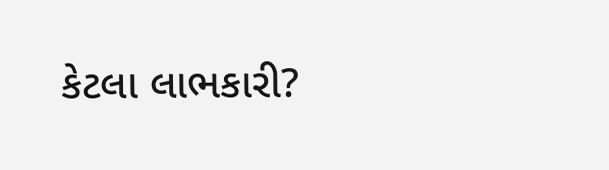કેટલા લાભકારી?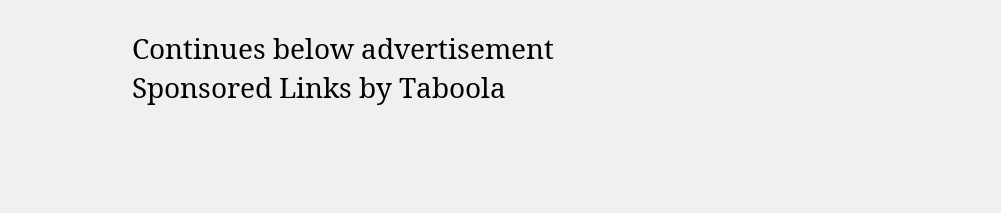Continues below advertisement
Sponsored Links by Taboola